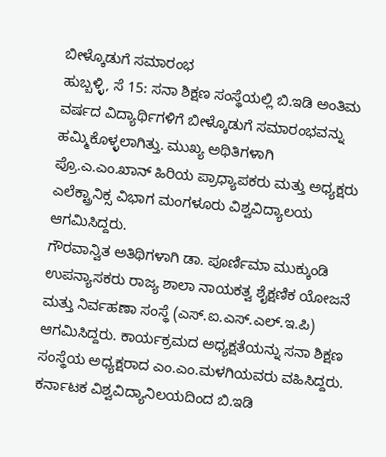ಬೀಳ್ಕೊಡುಗೆ ಸಮಾರಂಭ
ಹುಬ್ಬಳ್ಳಿ, ಸೆ 15: ಸನಾ ಶಿಕ್ಷಣ ಸಂಸ್ಥೆಯಲ್ಲಿ ಬಿ.ಇಡಿ ಅಂತಿಮ ವರ್ಷದ ವಿದ್ಯಾರ್ಥಿಗಳಿಗೆ ಬೀಳ್ಕೊಡುಗೆ ಸಮಾರಂಭವನ್ನು ಹಮ್ಮಿಕೊಳ್ಳಲಾಗಿತ್ತು. ಮುಖ್ಯ ಅಥಿತಿಗಳಾಗಿ ಪ್ರೊ.ಎ.ಎಂ.ಖಾನ್ ಹಿರಿಯ ಪ್ರಾಧ್ಯಾಪಕರು ಮತ್ತು ಅಧ್ಯಕ್ಷರು ಎಲೆಕ್ಟ್ರಾನಿಕ್ಸ ವಿಭಾಗ ಮಂಗಳೂರು ವಿಶ್ವವಿದ್ಯಾಲಯ ಆಗಮಿಸಿದ್ದರು.
ಗೌರವಾನ್ವಿತ ಅತಿಥಿಗಳಾಗಿ ಡಾ. ಪೂರ್ಣಿಮಾ ಮುಕ್ಕುಂಡಿ ಉಪನ್ಯಾಸಕರು ರಾಜ್ಯ ಶಾಲಾ ನಾಯಕತ್ವ ಶೈಕ್ಷಣಿಕ ಯೋಜನೆ ಮತ್ತು ನಿರ್ವಹಣಾ ಸಂಸ್ಥೆ (ಎಸ್.ಐ.ಎಸ್.ಎಲ್.ಇ.ಪಿ) ಆಗಮಿಸಿದ್ದರು. ಕಾರ್ಯಕ್ರಮದ ಅಧ್ಯಕ್ಷತೆಯನ್ನು ಸನಾ ಶಿಕ್ಷಣ ಸಂಸ್ಥೆಯ ಅಧ್ಯಕ್ಷರಾದ ಎಂ.ಎಂ.ಮಳಗಿಯವರು ವಹಿಸಿದ್ದರು.
ಕರ್ನಾಟಕ ವಿಶ್ವವಿದ್ಯಾನಿಲಯದಿಂದ ಬಿ.ಇಡಿ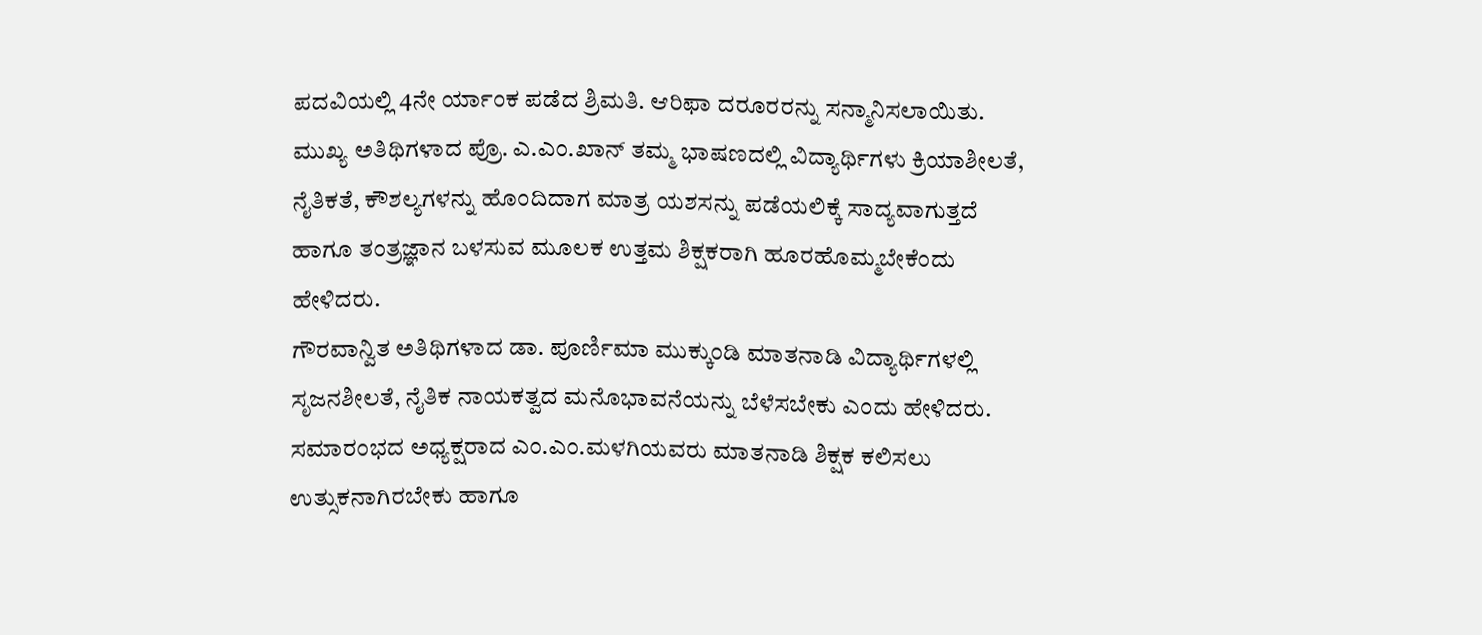ಪದವಿಯಲ್ಲಿ 4ನೇ ರ್ಯಾಂಕ ಪಡೆದ ಶ್ರಿಮತಿ. ಆರಿಫಾ ದರೂರರನ್ನು ಸನ್ಮಾನಿಸಲಾಯಿತು.
ಮುಖ್ಯ ಅತಿಥಿಗಳಾದ ಪ್ರೊ. ಎ.ಎಂ.ಖಾನ್ ತಮ್ಮ ಭಾಷಣದಲ್ಲಿ ವಿದ್ಯಾರ್ಥಿಗಳು ಕ್ರಿಯಾಶೀಲತೆ, ನೈತಿಕತೆ, ಕೌಶಲ್ಯಗಳನ್ನು ಹೊಂದಿದಾಗ ಮಾತ್ರ ಯಶಸನ್ನು ಪಡೆಯಲಿಕ್ಕೆ ಸಾದ್ಯವಾಗುತ್ತದೆ ಹಾಗೂ ತಂತ್ರಜ್ಞಾನ ಬಳಸುವ ಮೂಲಕ ಉತ್ತಮ ಶಿಕ್ಷಕರಾಗಿ ಹೂರಹೊಮ್ಮಬೇಕೆಂದು ಹೇಳಿದರು.
ಗೌರವಾನ್ವಿತ ಅತಿಥಿಗಳಾದ ಡಾ. ಪೂರ್ಣಿಮಾ ಮುಕ್ಕುಂಡಿ ಮಾತನಾಡಿ ವಿದ್ಯಾರ್ಥಿಗಳಲ್ಲಿ ಸೃಜನಶೀಲತೆ, ನೈತಿಕ ನಾಯಕತ್ವದ ಮನೊಭಾವನೆಯನ್ನು ಬೆಳೆಸಬೇಕು ಎಂದು ಹೇಳಿದರು.
ಸಮಾರಂಭದ ಅಧ್ಯಕ್ಷರಾದ ಎಂ.ಎಂ.ಮಳಗಿಯವರು ಮಾತನಾಡಿ ಶಿಕ್ಷಕ ಕಲಿಸಲು ಉತ್ಸುಕನಾಗಿರಬೇಕು ಹಾಗೂ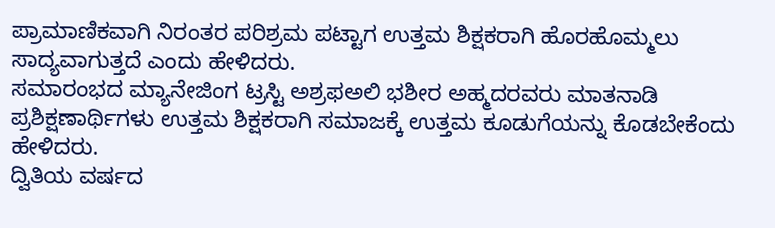ಪ್ರಾಮಾಣಿಕವಾಗಿ ನಿರಂತರ ಪರಿಶ್ರಮ ಪಟ್ಟಾಗ ಉತ್ತಮ ಶಿಕ್ಷಕರಾಗಿ ಹೊರಹೊಮ್ಮಲು ಸಾದ್ಯವಾಗುತ್ತದೆ ಎಂದು ಹೇಳಿದರು.
ಸಮಾರಂಭದ ಮ್ಯಾನೇಜಿಂಗ ಟ್ರಸ್ಟಿ ಅಶ್ರಫಅಲಿ ಭಶೀರ ಅಹ್ಮದರವರು ಮಾತನಾಡಿ ಪ್ರಶಿಕ್ಷಣಾರ್ಥಿಗಳು ಉತ್ತಮ ಶಿಕ್ಷಕರಾಗಿ ಸಮಾಜಕ್ಕೆ ಉತ್ತಮ ಕೂಡುಗೆಯನ್ನು ಕೊಡಬೇಕೆಂದು ಹೇಳಿದರು.
ದ್ವಿತಿಯ ವರ್ಷದ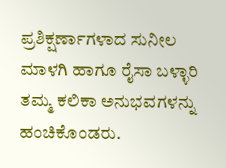ಪ್ರಶಿಕ್ಷರ್ಣಾಗಳಾದ ಸುನೀಲ ಮಾಳಗಿ ಹಾಗೂ ರೈಸಾ ಬಳ್ಳಾರಿ ತಮ್ಮ ಕಲಿಕಾ ಅನುಭವಗಳನ್ನು ಹಂಚಿಕೊಂಡರು.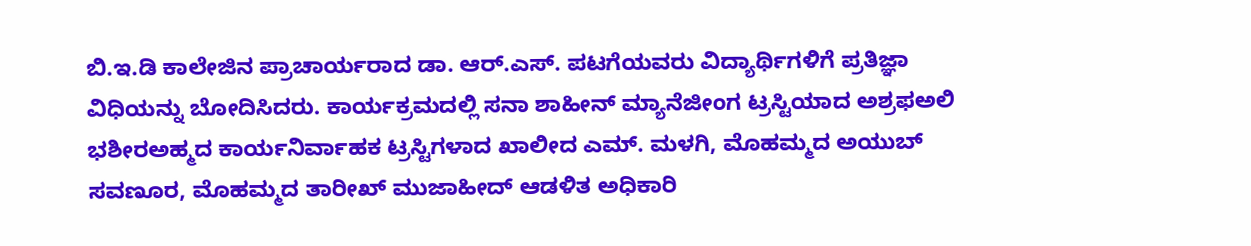ಬಿ.ಇ.ಡಿ ಕಾಲೇಜಿನ ಪ್ರಾಚಾರ್ಯರಾದ ಡಾ. ಆರ್.ಎಸ್. ಪಟಗೆಯವರು ವಿದ್ಯಾರ್ಥಿಗಳಿಗೆ ಪ್ರತಿಜ್ಞಾ ವಿಧಿಯನ್ನು ಬೋದಿಸಿದರು. ಕಾರ್ಯಕ್ರಮದಲ್ಲಿ ಸನಾ ಶಾಹೀನ್ ಮ್ಯಾನೆಜೀಂಗ ಟ್ರಸ್ಟಿಯಾದ ಅಶ್ರಫಅಲಿ ಭಶೀರಅಹ್ಮದ ಕಾರ್ಯನಿರ್ವಾಹಕ ಟ್ರಸ್ಟಿಗಳಾದ ಖಾಲೀದ ಎಮ್. ಮಳಗಿ, ಮೊಹಮ್ಮದ ಅಯುಬ್ ಸವಣೂರ, ಮೊಹಮ್ಮದ ತಾರೀಖ್ ಮುಜಾಹೀದ್ ಆಡಳಿತ ಅಧಿಕಾರಿ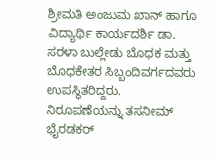ಶ್ರೀಮತಿ ಅಂಜುಮ ಖಾನ್ ಹಾಗೂ ವಿದ್ಯಾರ್ಥಿ ಕಾರ್ಯದರ್ಶಿ ಡಾ. ಸರಳಾ ಬುಲ್ಲೇಡು ಬೊಧಕ ಮತ್ತು ಬೊಧಕೇತರ ಸಿಬ್ಬಂದಿವರ್ಗದವರು ಉಪಸ್ಥಿತರಿದ್ದರು.
ನಿರೂಪಣೆಯನ್ನು ತಸನೀಮ್ ಭೈರಡಕರ್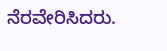ನೆರವೇರಿಸಿದರು.